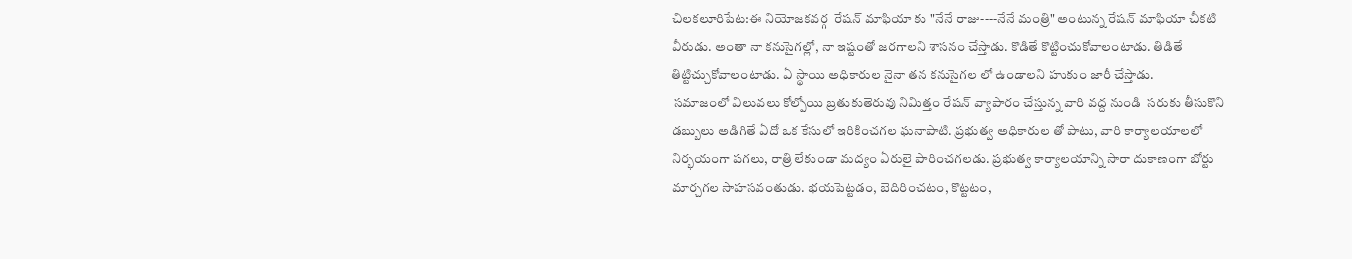చిలకలూరిపేట:ఈ నియోజకవర్గ  రేషన్ మాఫియా కు "నేనే రాజు----నేనే మంత్రి" అంటున్న రేషన్ మాఫియా చీకటి వీరుడు. అంతా నా కనుసైగల్లో, నా ఇష్టంతో జరగాలని శాసనం చేస్తాడు. కొడితే కొట్టించుకోవాలంటాడు. తిడితే తిట్టిచ్చుకోవాలంటాడు. ఏ స్థాయి అధికారుల నైనా తన కనుసైగల లో ఉండాలని హుకుం జారీ చేస్తాడు.
 సమాజంలో విలువలు కోల్పోయి బ్రతుకుతెరువు నిమిత్తం రేషన్ వ్యాపారం చేస్తున్న వారి వద్ద నుండి  సరుకు తీసుకొని డబ్బులు అడిగితే ఏదో ఒక కేసులో ఇరికించగల ఘనాపాటి. ప్రభుత్వ అధికారుల తో పాటు, వారి కార్యాలయాలలో నిర్భయంగా పగలు, రాత్రి లేకుండా మద్యం ఏరులై పారించగలడు. ప్రభుత్వ కార్యాలయాన్ని సారా దుకాణంగా బోర్టు మార్చగల సాహసవంతుడు. భయపెట్టడం, బెదిరించటం, కొట్టటం,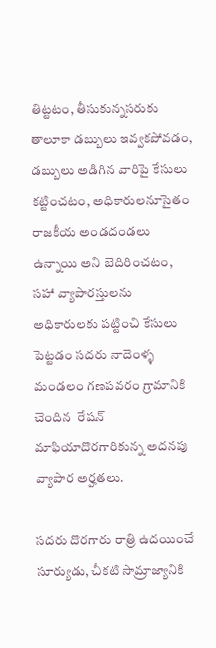తిట్టటం, తీసుకున్నసరుకు తాలూకా డబ్బులు ఇవ్వకపోవడం, డబ్బులు అడిగిన వారిపై కేసులు కట్టించటం, అధికారులనూసైతం  రాజకీయ అండదండలు ఉన్నాయి అని బెదిరించటం, సహా వ్యాపారస్తులను  అధికారులకు పట్టించి కేసులు పెట్టడం సదరు నాదెంళ్ళ మండలం గణపవరం గ్రామానికి చెందిన  రేషన్ మాఫియాదొరగారికున్న అదనపు వ్యాపార అర్హతలు.

సదరు దొరగారు రాత్రి ఉదయించే సూర్యుడు, చీకటి సామ్రాజ్యానికి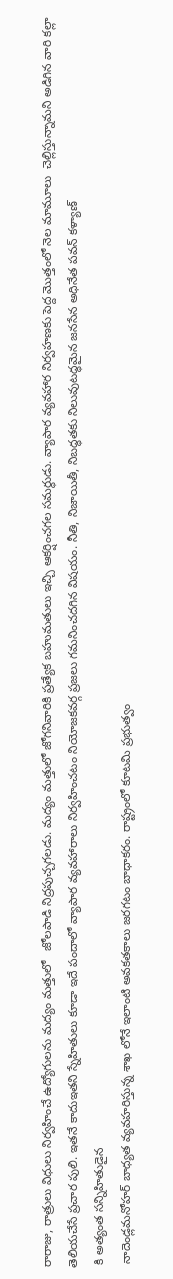రారాజు, రాత్రులు విధులు నిర్వహించే ఉద్యోగులను మద్యం మత్తులో   జోలపాడి నిద్రపుచ్చగలడు. మద్యం మత్తులో జోగనివారికి ప్రత్యేక బహుమతులు ఇచ్చి ఆకర్షించగల సమర్థుడు. వ్యాపార వ్యవహార నిర్వహణకు పెద్ద మొత్తంలో నెల మామూలు  చెల్లిస్తున్నామని అడిగిన వారి కల్లా తెలియచేసే ప్రచార పులి. ఇతనే కాదుఇతని స్నేహితులు కూడా ఇదే పందాలో వ్యాపార వ్యవహారాలు నిర్వహించటం నియోజకవర్గ ప్రజలు గమనించదగిన విషయం. నీతి, నిజాయితీ, నిబద్ధతకు నిలువుటద్ధమైన జనసేన అధినేత పవన్ కళ్యాణ్
 కి అత్యంత సన్నిహితుడైన
 నాదెండ్లమనోహర్ బాధ్యత వ్యవహరిస్తున్న శాఖ లోనే ఇలాంటి అవకతకాలు జరగటం బాధాకరం. రాష్ట్రంలో కూటమి ప్రభుత్వం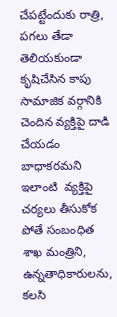చేపట్టేందుకు రాత్రి, పగలు తేడా తెలియకుండా కృషిచేసిన కాపు సామాజిక వర్గానికి చెందిన వ్యక్తిపై దాడి చేయడం బాధాకరమని ఇలాంటి  వ్యక్తిపై చర్యలు తీసుకోక పోతే సంబంధిత శాఖ మంత్రిని, ఉన్నతాధికారులను, కలసి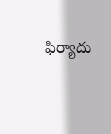ఫిర్యాదు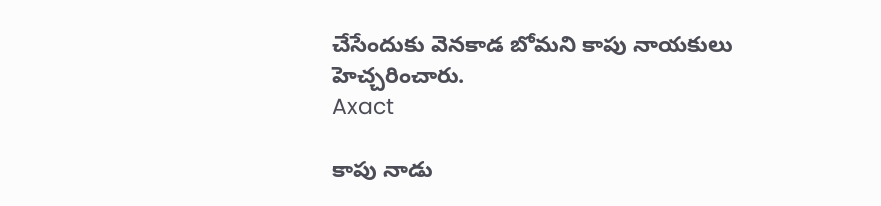చేసేందుకు వెనకాడ బోమని కాపు నాయకులు హెచ్చరించారు.
Axact

కాపు నాడు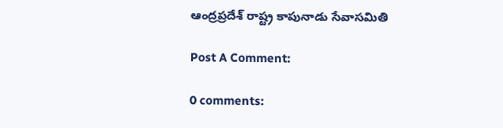ఆంద్రప్రదేశ్ రాష్ట్ర కాపునాడు సేవాసమితి

Post A Comment:

0 comments: